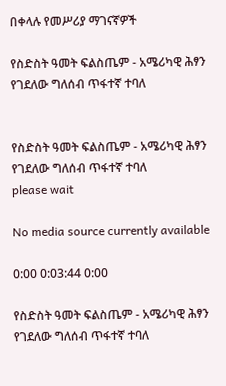በቀላሉ የመሥሪያ ማገናኛዎች

የስድስት ዓመት ፍልስጤም - አሜሪካዊ ሕፃን የገደለው ግለሰብ ጥፋተኛ ተባለ


የስድስት ዓመት ፍልስጤም - አሜሪካዊ ሕፃን የገደለው ግለሰብ ጥፋተኛ ተባለ
please wait

No media source currently available

0:00 0:03:44 0:00

የስድስት ዓመት ፍልስጤም - አሜሪካዊ ሕፃን የገደለው ግለሰብ ጥፋተኛ ተባለ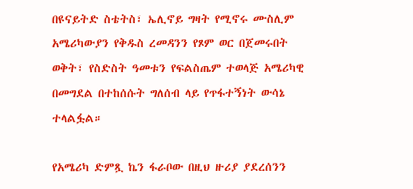በዩናይትድ ስቴትስ፣ ኤሊኖይ ግዛት የሚኖሩ ሙስሊም አሜሪካውያን የቅዱስ ረመዳንን የጾም ወር በጀመሩበት ወቅት፣ የስድስት ዓመቱን የፍልስጤም ተወላጅ አሜሪካዊ በመግደል በተከሰሱት ግለሰብ ላይ የጥፋተኝነት ውሳኔ ተላልፏል።

የአሜሪካ ድምጿ ኬን ፋራቦው በዚህ ዙሪያ ያደረሰንን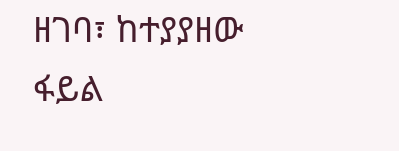ዘገባ፣ ከተያያዘው ፋይል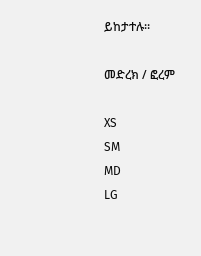ይከታተሉ።

መድረክ / ፎረም

XS
SM
MD
LG